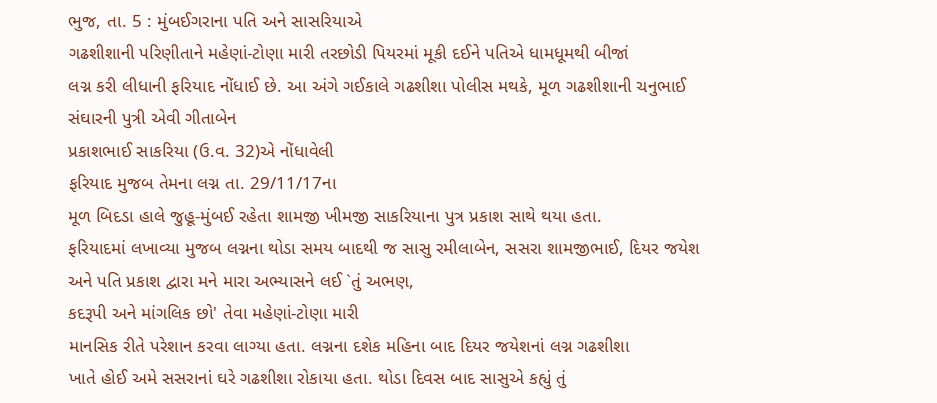ભુજ, તા. 5 : મુંબઈગરાના પતિ અને સાસરિયાએ
ગઢશીશાની પરિણીતાને મહેણાં-ટોણા મારી તરછોડી પિયરમાં મૂકી દઈને પતિએ ધામધૂમથી બીજાં
લગ્ન કરી લીધાની ફરિયાદ નોંધાઈ છે. આ અંગે ગઈકાલે ગઢશીશા પોલીસ મથકે, મૂળ ગઢશીશાની ચનુભાઈ સંઘારની પુત્રી એવી ગીતાબેન
પ્રકાશભાઈ સાકરિયા (ઉ.વ. 32)એ નોંધાવેલી
ફરિયાદ મુજબ તેમના લગ્ન તા. 29/11/17ના
મૂળ બિદડા હાલે જુહૂ-મુંબઈ રહેતા શામજી ખીમજી સાકરિયાના પુત્ર પ્રકાશ સાથે થયા હતા.
ફરિયાદમાં લખાવ્યા મુજબ લગ્નના થોડા સમય બાદથી જ સાસુ રમીલાબેન, સસરા શામજીભાઈ, દિયર જયેશ
અને પતિ પ્રકાશ દ્વારા મને મારા અભ્યાસને લઈ `તું અભણ,
કદરૂપી અને માંગલિક છો' તેવા મહેણાં-ટોણા મારી
માનસિક રીતે પરેશાન કરવા લાગ્યા હતા. લગ્નના દશેક મહિના બાદ દિયર જયેશનાં લગ્ન ગઢશીશા
ખાતે હોઈ અમે સસરાનાં ઘરે ગઢશીશા રોકાયા હતા. થોડા દિવસ બાદ સાસુએ કહ્યું તું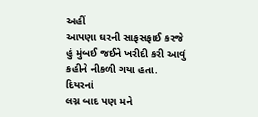અહીં
આપણા ઘરની સાફસફાઈ કરજે હું મુંબઈ જઈને ખરીદી કરી આવું કહીને નીકળી ગયા હતા. દિયરનાં
લગ્ન બાદ પણ મને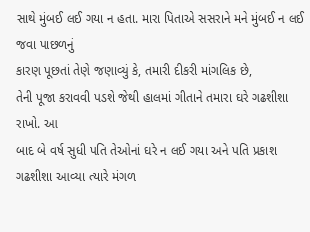સાથે મુંબઈ લઈ ગયા ન હતા. મારા પિતાએ સસરાને મને મુંબઈ ન લઈ જવા પાછળનું
કારણ પૂછતાં તેણે જણાવ્યું કે, તમારી દીકરી માંગલિક છે,
તેની પૂજા કરાવવી પડશે જેથી હાલમાં ગીતાને તમારા ઘરે ગઢશીશા રાખો. આ
બાદ બે વર્ષ સુધી પતિ તેઓનાં ઘરે ન લઈ ગયા અને પતિ પ્રકાશ ગઢશીશા આવ્યા ત્યારે મંગળ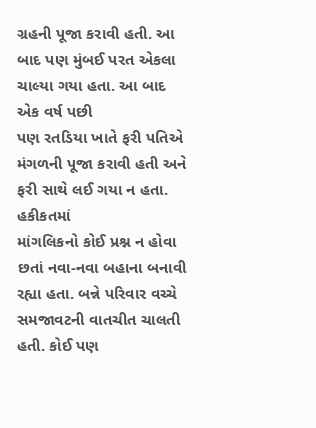ગ્રહની પૂજા કરાવી હતી. આ બાદ પણ મુંબઈ પરત એકલા ચાલ્યા ગયા હતા. આ બાદ એક વર્ષ પછી
પણ રતડિયા ખાતે ફરી પતિએ મંગળની પૂજા કરાવી હતી અને ફરી સાથે લઈ ગયા ન હતા. હકીકતમાં
માંગલિકનો કોઈ પ્રશ્ન ન હોવા છતાં નવા-નવા બહાના બનાવી રહ્યા હતા. બન્ને પરિવાર વચ્ચે
સમજાવટની વાતચીત ચાલતી હતી. કોઈ પણ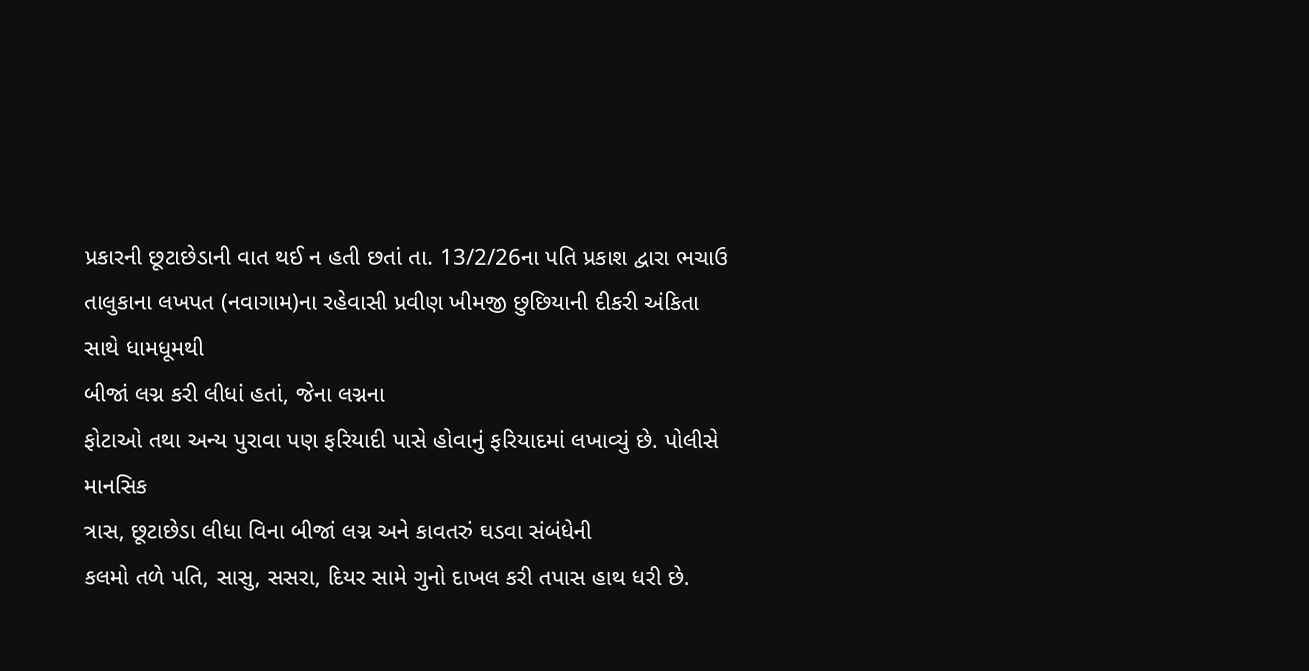પ્રકારની છૂટાછેડાની વાત થઈ ન હતી છતાં તા. 13/2/26ના પતિ પ્રકાશ દ્વારા ભચાઉ
તાલુકાના લખપત (નવાગામ)ના રહેવાસી પ્રવીણ ખીમજી છુછિયાની દીકરી અંકિતા સાથે ધામધૂમથી
બીજાં લગ્ન કરી લીધાં હતાં, જેના લગ્નના
ફોટાઓ તથા અન્ય પુરાવા પણ ફરિયાદી પાસે હોવાનું ફરિયાદમાં લખાવ્યું છે. પોલીસે માનસિક
ત્રાસ, છૂટાછેડા લીધા વિના બીજાં લગ્ન અને કાવતરું ઘડવા સંબંધેની
કલમો તળે પતિ, સાસુ, સસરા, દિયર સામે ગુનો દાખલ કરી તપાસ હાથ ધરી છે.